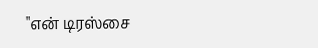"என் டிரஸ்சை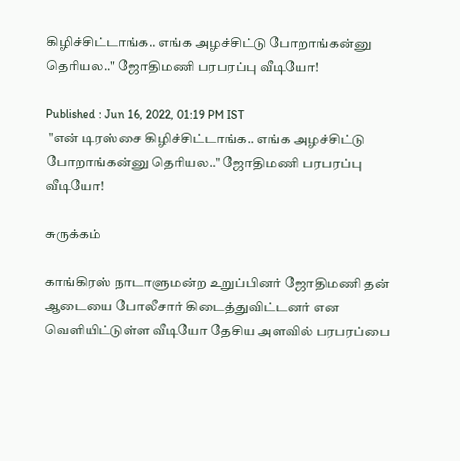கிழிச்சிட்டாங்க.. எங்க அழச்சிட்டு போறாங்கன்னு தெரியல.." ஜோதிமணி பரபரப்பு வீடியோ!

Published : Jun 16, 2022, 01:19 PM IST
 "என் டிரஸ்சை கிழிச்சிட்டாங்க.. எங்க அழச்சிட்டு போறாங்கன்னு தெரியல.." ஜோதிமணி பரபரப்பு வீடியோ!

சுருக்கம்

காங்கிரஸ் நாடாளுமன்ற உறுப்பினர் ஜோதிமணி தன் ஆடையை போலீசார் கிடைத்துவிட்டனர் என வெளியிட்டுள்ள வீடியோ தேசிய அளவில் பரபரப்பை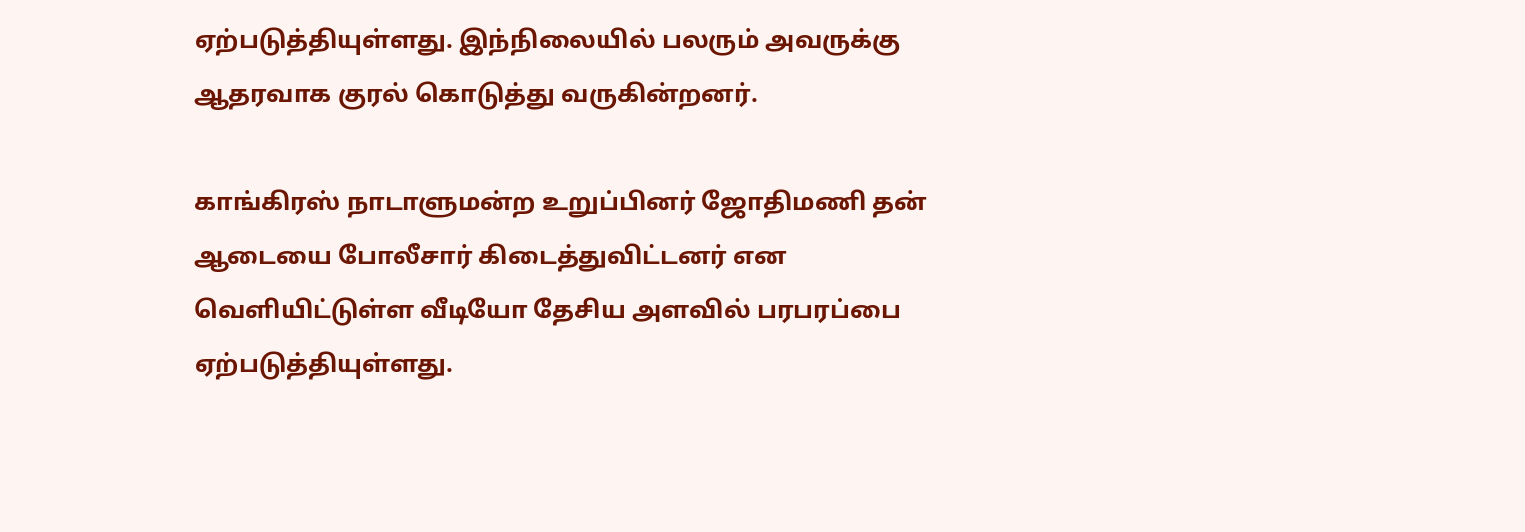ஏற்படுத்தியுள்ளது. இந்நிலையில் பலரும் அவருக்கு ஆதரவாக குரல் கொடுத்து வருகின்றனர்.

காங்கிரஸ் நாடாளுமன்ற உறுப்பினர் ஜோதிமணி தன் ஆடையை போலீசார் கிடைத்துவிட்டனர் என வெளியிட்டுள்ள வீடியோ தேசிய அளவில் பரபரப்பை ஏற்படுத்தியுள்ளது.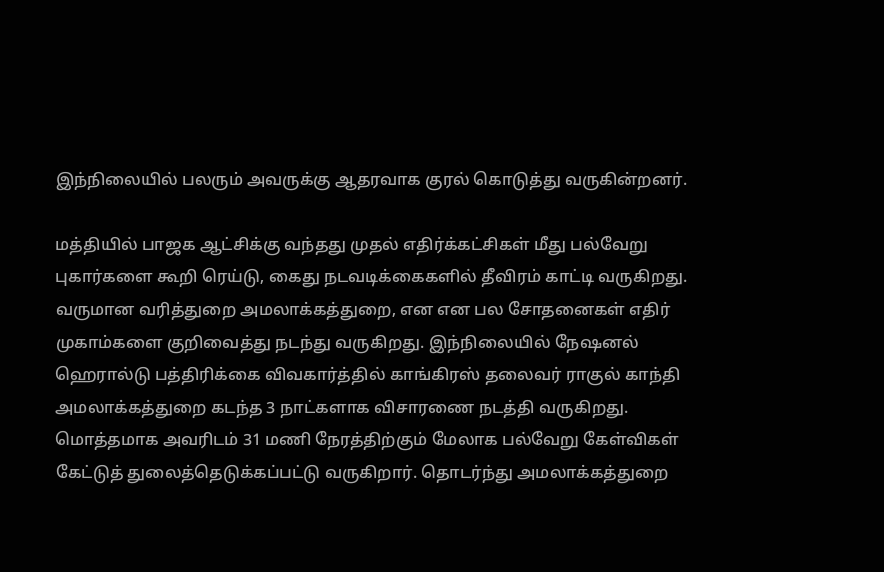இந்நிலையில் பலரும் அவருக்கு ஆதரவாக குரல் கொடுத்து வருகின்றனர்.

மத்தியில் பாஜக ஆட்சிக்கு வந்தது முதல் எதிர்க்கட்சிகள் மீது பல்வேறு புகார்களை கூறி ரெய்டு, கைது நடவடிக்கைகளில் தீவிரம் காட்டி வருகிறது. வருமான வரித்துறை அமலாக்கத்துறை, என என பல சோதனைகள் எதிர் முகாம்களை குறிவைத்து நடந்து வருகிறது. இந்நிலையில் நேஷனல் ஹெரால்டு பத்திரிக்கை விவகார்த்தில் காங்கிரஸ் தலைவர் ராகுல் காந்தி அமலாக்கத்துறை கடந்த 3 நாட்களாக விசாரணை நடத்தி வருகிறது. மொத்தமாக அவரிடம் 31 மணி நேரத்திற்கும் மேலாக பல்வேறு கேள்விகள் கேட்டுத் துலைத்தெடுக்கப்பட்டு வருகிறார். தொடர்ந்து அமலாக்கத்துறை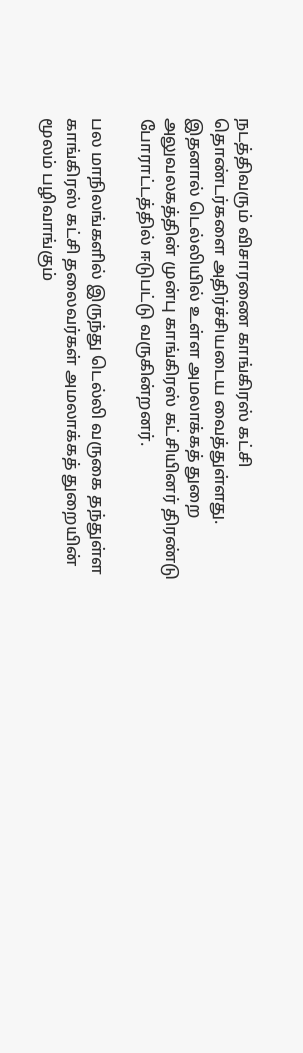நடத்திவரும் விசாரணை காங்கிரஸ் கட்சி தொண்டர்களை அதிர்ச்சியடைய வைத்துள்ளது. இதனால் டெல்லியில் உள்ள அமலாக்கத் துறை அலுவலகத்தின் முன்பு காங்கிரஸ் கட்சியினர் திரண்டு போராட்டத்தில் ஈடுபட்டு வருகின்றனர்.

பல மாநிலங்களில் இருந்து டெல்லி வருகை தந்துள்ள காங்கிரஸ் கட்சி தலைவர்கள் அமலாக்கத் துறையின் மூலம் பழிவாங்கும்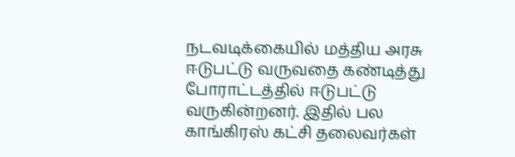நடவடிக்கையில் மத்திய அரசு ஈடுபட்டு வருவதை கண்டித்து போராட்டத்தில் ஈடுபட்டு வருகின்றனர். இதில் பல காங்கிரஸ் கட்சி தலைவர்கள்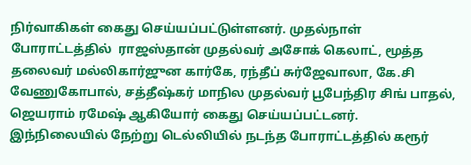நிர்வாகிகள் கைது செய்யப்பட்டுள்ளனர். முதல்நாள் போராட்டத்தில்  ராஜஸ்தான் முதல்வர் அசோக் கெலாட், மூத்த தலைவர் மல்லிகார்ஜுன கார்கே, ரந்தீப் சுர்ஜேவாலா, கே.சி வேணுகோபால், சத்தீஷ்கர் மாநில முதல்வர் பூபேந்திர சிங் பாதல், ஜெயராம் ரமேஷ் ஆகியோர் கைது செய்யப்பட்டனர். இந்நிலையில் நேற்று டெல்லியில் நடந்த போராட்டத்தில் கரூர்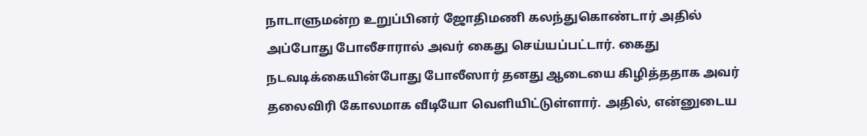நாடாளுமன்ற உறுப்பினர் ஜோதிமணி கலந்துகொண்டார் அதில் அப்போது போலீசாரால் அவர் கைது செய்யப்பட்டார். கைது நடவடிக்கையின்போது போலீஸார் தனது ஆடையை கிழித்ததாக அவர் தலைவிரி கோலமாக வீடியோ வெளியிட்டுள்ளார். அதில், என்னுடைய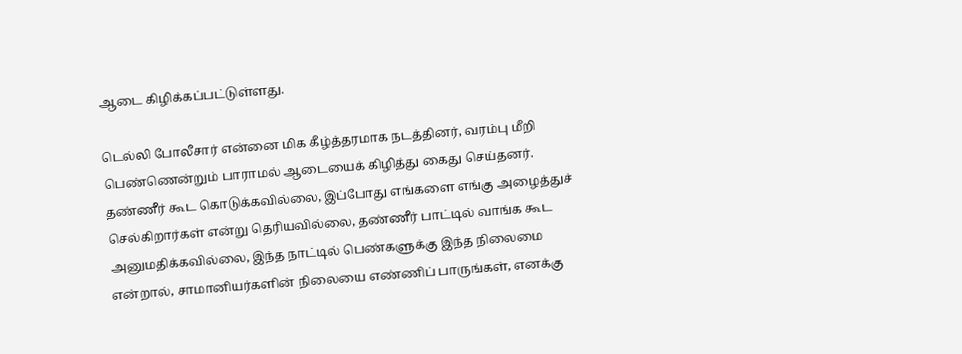ஆடை கிழிக்கப்பட்டுள்ளது.

டெல்லி போலீசார் என்னை மிக கீழ்த்தரமாக நடத்தினர், வரம்பு மீறி பெண்ணென்றும் பாராமல் ஆடையைக் கிழித்து கைது செய்தனர். தண்ணீர் கூட கொடுக்கவில்லை, இப்போது எங்களை எங்கு அழைத்துச் செல்கிறார்கள் என்று தெரியவில்லை, தண்ணீர் பாட்டில் வாங்க கூட அனுமதிக்கவில்லை, இந்த நாட்டில் பெண்களுக்கு இந்த நிலைமை என்றால், சாமானியர்களின் நிலையை எண்ணிப் பாருங்கள், எனக்கு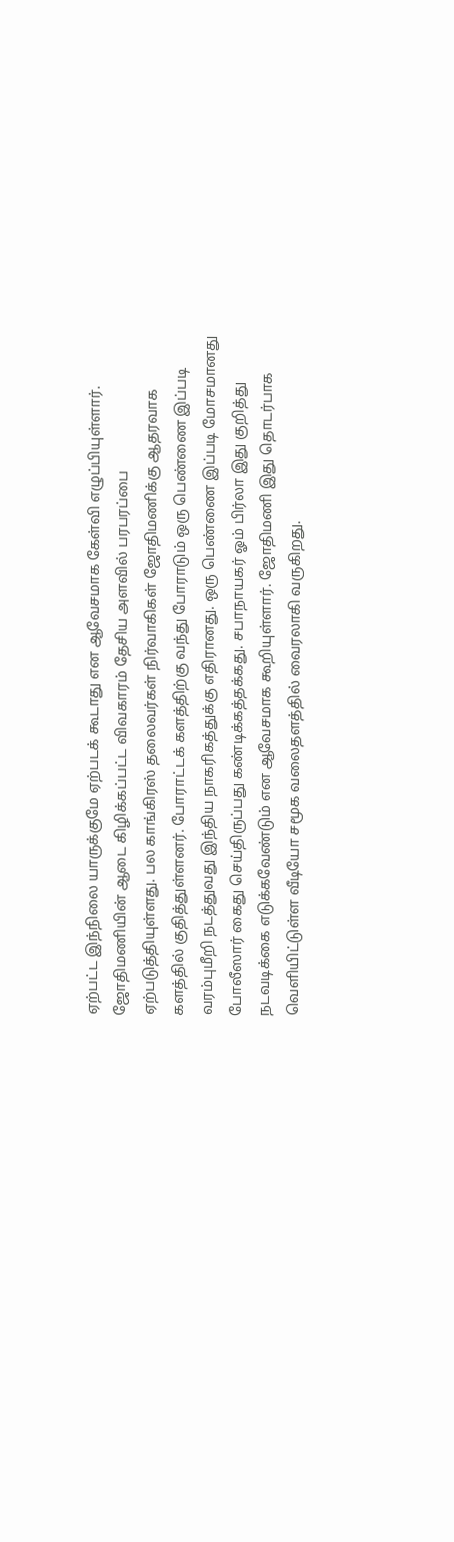ஏற்பட்ட இந்நிலை யாருக்குமே ஏற்படக் கூடாது என ஆவேசமாக கேள்வி எழுப்பியுள்ளார். ஜோதிமணியின் ஆடை கிழிக்கப்பட்ட விவகாரம் தேசிய அளவில் பரபரப்பை ஏற்படுத்தியுள்ளது. பல காங்கிரஸ் தலைவர்கள் நிர்வாகிகள் ஜோதிமணிக்கு ஆதரவாக களத்தில் குதித்துள்ளனர். போராட்டக் களத்திற்கு வந்து போராடும் ஒரு பெண்ணை இப்படி வரம்புமீறி நடத்துவது இந்திய நாகரிகத்துக்கு எதிரானது. ஒரு பெண்ணை இப்படி மோசமானது போலீஸார் கைது செய்திருப்பது கண்டிக்கத்தக்கது. சபாநாயகர் ஓம் பிர்லா இது குறித்து நடவடிக்கை எடுக்கவேண்டும் என ஆவேசமாக கூறியுள்ளார். ஜோதிமணி இது தொடர்பாக வெளியிட்டுள்ள வீடியோ சமூக வலைதளத்தில் வைரலாகி வருகிறது.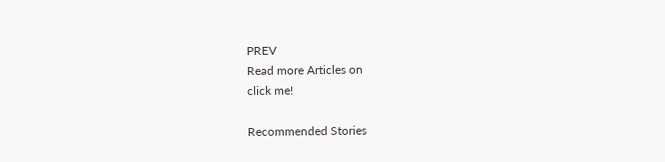PREV
Read more Articles on
click me!

Recommended Stories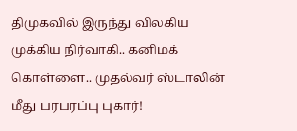திமுகவில் இருந்து விலகிய முக்கிய நிர்வாகி.. கனிமக் கொள்ளை.. முதல்வர் ஸ்டாலின் மீது பரபரப்பு புகார்!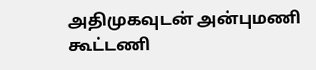அதிமுகவுடன் அன்புமணி கூட்டணி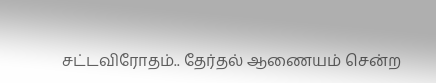சட்டவிரோதம்.. தேர்தல் ஆணையம் சென்ற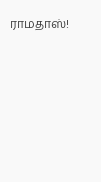ராமதாஸ்!